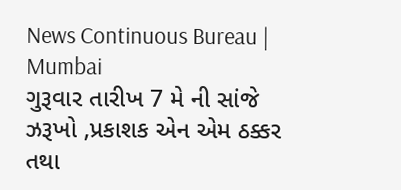News Continuous Bureau | Mumbai
ગુરૂવાર તારીખ 7 મે ની સાંજે ઝરૂખો ,પ્રકાશક એન એમ ઠક્કર તથા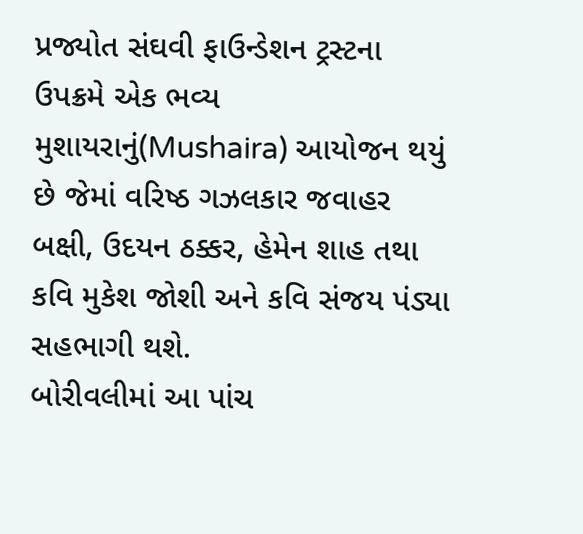પ્રજ્યોત સંઘવી ફાઉન્ડેશન ટ્રસ્ટના ઉપક્રમે એક ભવ્ય મુશાયરાનું(Mushaira) આયોજન થયું છે જેમાં વરિષ્ઠ ગઝલકાર જવાહર બક્ષી, ઉદયન ઠક્કર, હેમેન શાહ તથા કવિ મુકેશ જોશી અને કવિ સંજય પંડ્યા સહભાગી થશે.
બોરીવલીમાં આ પાંચ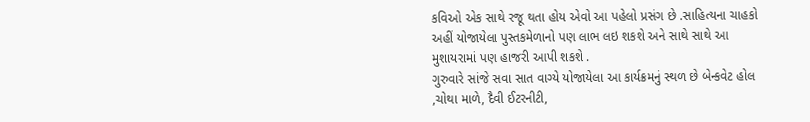કવિઓ એક સાથે રજૂ થતા હોય એવો આ પહેલો પ્રસંગ છે .સાહિત્યના ચાહકો અહીં યોજાયેલા પુસ્તકમેળાનો પણ લાભ લઇ શકશે અને સાથે સાથે આ મુશાયરામાં પણ હાજરી આપી શકશે .
ગુરુવારે સાંજે સવા સાત વાગ્યે યોજાયેલા આ કાર્યક્રમનું સ્થળ છે બેન્કવેટ હોલ ,ચોથા માળે, દૈવી ઈટરનીટી,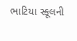ભાટિયા સ્કૂલની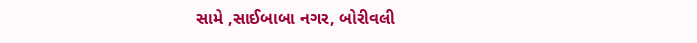સામે ,સાઈબાબા નગર, બોરીવલી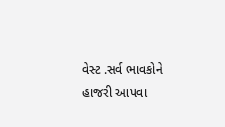વેસ્ટ .સર્વ ભાવકોને હાજરી આપવા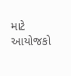માટે આયોજકો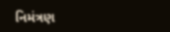નિમંત્રણ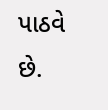પાઠવે છે.